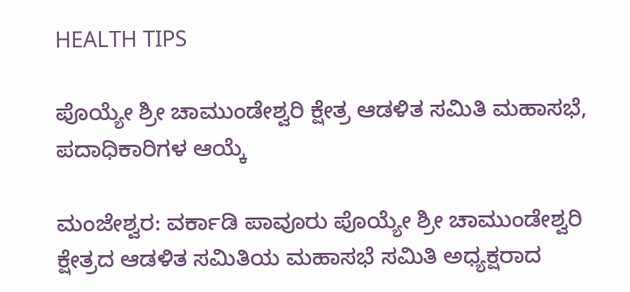HEALTH TIPS

ಪೊಯ್ಯೇ ಶ್ರೀ ಚಾಮುಂಡೇಶ್ವರಿ ಕ್ಷೇತ್ರ ಆಡಳಿತ ಸಮಿತಿ ಮಹಾಸಭೆ, ಪದಾಧಿಕಾರಿಗಳ ಆಯ್ಕೆ

ಮಂಜೇಶ್ವರ: ವರ್ಕಾಡಿ ಪಾವೂರು ಪೊಯ್ಯೇ ಶ್ರೀ ಚಾಮುಂಡೇಶ್ವರಿ ಕ್ಷೇತ್ರದ ಆಡಳಿತ ಸಮಿತಿಯ ಮಹಾಸಭೆ ಸಮಿತಿ ಅಧ್ಯಕ್ಷರಾದ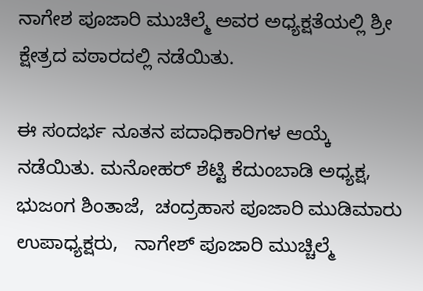ನಾಗೇಶ ಪೂಜಾರಿ ಮುಚಿಲ್ಮೆ ಅವರ ಅಧ್ಯಕ್ಷತೆಯಲ್ಲಿ ಶ್ರೀ ಕ್ಷೇತ್ರದ ವಠಾರದಲ್ಲಿ ನಡೆಯಿತು.

ಈ ಸಂದರ್ಭ ನೂತನ ಪದಾಧಿಕಾರಿಗಳ ಆಯ್ಕೆ ನಡೆಯಿತು. ಮನೋಹರ್ ಶೆಟ್ಟಿ ಕೆದುಂಬಾಡಿ ಅಧ್ಯಕ್ಷ,   ಭುಜಂಗ ಶಿಂತಾಜೆ,  ಚಂದ್ರಹಾಸ ಪೂಜಾರಿ ಮುಡಿಮಾರು ಉಪಾಧ್ಯಕ್ಷರು,   ನಾಗೇಶ್ ಪೂಜಾರಿ ಮುಚ್ಚಿಲ್ಮೆ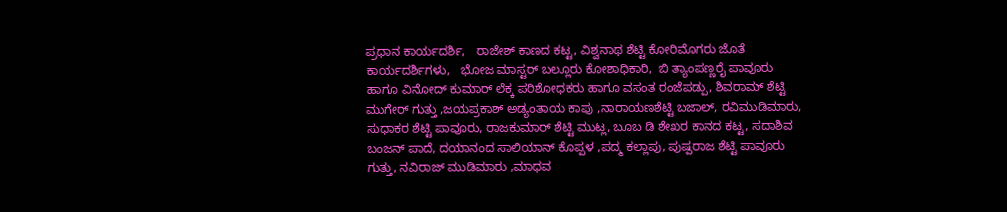ಪ್ರಧಾನ ಕಾರ್ಯದರ್ಶಿ,   ರಾಜೇಶ್ ಕಾಣದ ಕಟ್ಟ, ವಿಶ್ವನಾಥ ಶೆಟ್ಟಿ ಕೋರಿಮೊಗರು ಜೊತೆ ಕಾರ್ಯದರ್ಶಿಗಳು,   ಭೋಜ ಮಾಸ್ಟರ್ ಬಲ್ಲೂರು ಕೋಶಾಧಿಕಾರಿ,  ಬಿ ತ್ಯಾಂಪಣ್ಣರೈ ಪಾವೂರು ಹಾಗೂ ವಿನೋದ್ ಕುಮಾರ್ ಲೆಕ್ಕ ಪರಿಶೋಧಕರು ಹಾಗೂ ವಸಂತ ರಂಜೆಪಡ್ಪು, ಶಿವರಾಮ್ ಶೆಟ್ಟಿ ಮುಗೇರ್ ಗುತ್ತು ,ಜಯಪ್ರಕಾಶ್ ಅಡ್ಯಂತಾಯ ಕಾಪು ,ನಾರಾಯಣಶೆಟ್ಟಿ ಬಜಾಲ್, ರವಿಮುಡಿಮಾರು, ಸುಧಾಕರ ಶೆಟ್ಟಿ ಪಾವೂರು, ರಾಜಕುಮಾರ್ ಶೆಟ್ಟಿ ಮುಟ್ಲ, ಬೂಬ ಡಿ ಶೇಖರ ಕಾನದ ಕಟ್ಟ, ಸದಾಶಿವ ಬಂಜನ್ ಪಾದೆ, ದಯಾನಂದ ಸಾಲಿಯಾನ್ ಕೊಪ್ಪಳ ,ಪದ್ಮ ಕಲ್ಲಾಪು, ಪುಷ್ಪರಾಜ ಶೆಟ್ಟಿ ಪಾವೂರು ಗುತ್ತು, ನವಿರಾಜ್ ಮುಡಿಮಾರು ,ಮಾಧವ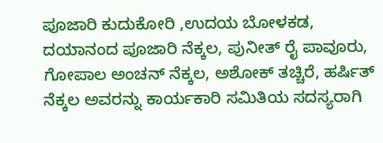ಪೂಜಾರಿ ಕುದುಕೋರಿ ,ಉದಯ ಬೋಳಕಡ, ದಯಾನಂದ ಪೂಜಾರಿ ನೆಕ್ಕಲ, ಪುನೀತ್ ರೈ ಪಾವೂರು, ಗೋಪಾಲ ಅಂಚನ್ ನೆಕ್ಕಲ, ಅಶೋಕ್ ತಚ್ಚಿರೆ, ಹರ್ಷಿತ್ ನೆಕ್ಕಲ ಅವರನ್ನು ಕಾರ್ಯಕಾರಿ ಸಮಿತಿಯ ಸದಸ್ಯರಾಗಿ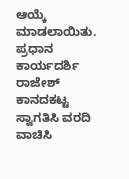ಆಯ್ಕೆ ಮಾಡಲಾಯಿತು.  ಪ್ರಧಾನ ಕಾರ್ಯದರ್ಶಿ ರಾಜೇಶ್ ಕಾನದಕಟ್ಟ  ಸ್ವಾಗತಿಸಿ ವರದಿ ವಾಚಿಸಿ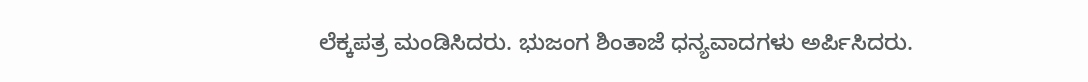ಲೆಕ್ಕಪತ್ರ ಮಂಡಿಸಿದರು. ಭುಜಂಗ ಶಿಂತಾಜೆ ಧನ್ಯವಾದಗಳು ಅರ್ಪಿಸಿದರು.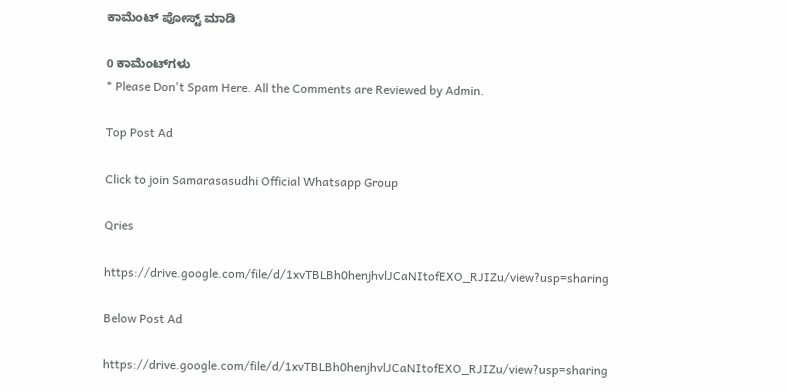ಕಾಮೆಂಟ್‌‌ ಪೋಸ್ಟ್‌ ಮಾಡಿ

0 ಕಾಮೆಂಟ್‌ಗಳು
* Please Don't Spam Here. All the Comments are Reviewed by Admin.

Top Post Ad

Click to join Samarasasudhi Official Whatsapp Group

Qries

https://drive.google.com/file/d/1xvTBLBh0henjhvlJCaNItofEXO_RJIZu/view?usp=sharing

Below Post Ad

https://drive.google.com/file/d/1xvTBLBh0henjhvlJCaNItofEXO_RJIZu/view?usp=sharing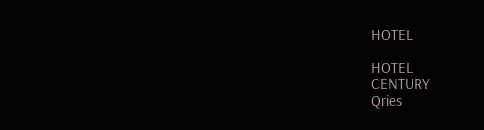HOTEL

HOTEL
CENTURY
Qries